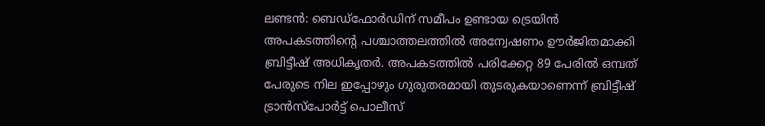ലണ്ടൻ: ബെഡ്‌ഫോർഡിന് സമീപം ഉണ്ടായ ട്രെയിൻ അപകടത്തിന്റെ പശ്ചാത്തലത്തിൽ അന്വേഷണം ഊർജിതമാക്കി ബ്രിട്ടീഷ് അധികൃതർ. അപകടത്തിൽ പരിക്കേറ്റ 89 പേരിൽ ഒമ്പത് പേരുടെ നില ഇപ്പോഴും ഗുരുതരമായി തുടരുകയാണെന്ന് ബ്രിട്ടീഷ് ട്രാൻസ്‌പോർട്ട് പൊലീസ്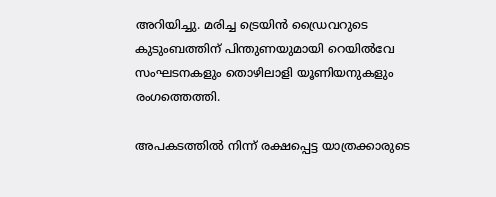അറിയിച്ചു. മരിച്ച ട്രെയിൻ ഡ്രൈവറുടെ കുടുംബത്തിന് പിന്തുണയുമായി റെയിൽവേ സംഘടനകളും തൊഴിലാളി യൂണിയനുകളും രംഗത്തെത്തി.

അപകടത്തിൽ നിന്ന് രക്ഷപ്പെട്ട യാത്രക്കാരുടെ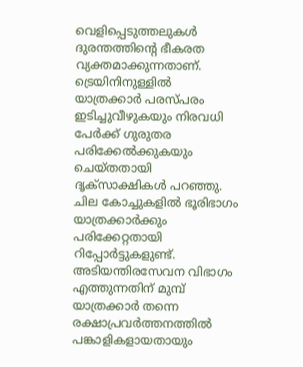വെളിപ്പെടുത്തലുകൾ ദുരന്തത്തിന്റെ ഭീകരത വ്യക്തമാക്കുന്നതാണ്. ട്രെയിനിനുള്ളിൽ യാത്രക്കാർ പരസ്പരം ഇടിച്ചുവീഴുകയും നിരവധി പേർക്ക് ഗുരുതര പരിക്കേൽക്കുകയും ചെയ്തതായി ദൃക്സാക്ഷികൾ പറഞ്ഞു. ചില കോച്ചുകളിൽ ഭൂരിഭാഗം യാത്രക്കാർക്കും പരിക്കേറ്റതായി റിപ്പോർട്ടുകളുണ്ട്. അടിയന്തിരസേവന വിഭാഗം എത്തുന്നതിന് മുമ്പ് യാത്രക്കാർ തന്നെ രക്ഷാപ്രവർത്തനത്തിൽ പങ്കാളികളായതായും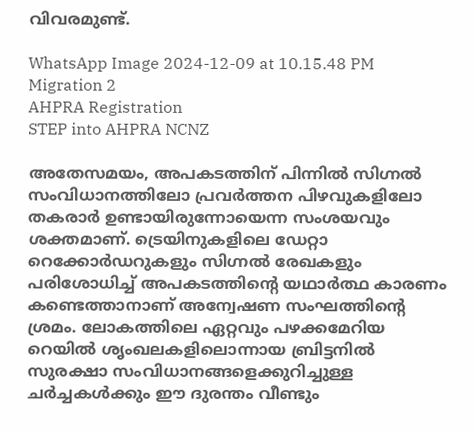വിവരമുണ്ട്.

WhatsApp Image 2024-12-09 at 10.15.48 PM
Migration 2
AHPRA Registration
STEP into AHPRA NCNZ

അതേസമയം, അപകടത്തിന് പിന്നിൽ സിഗ്നൽ സംവിധാനത്തിലോ പ്രവർത്തന പിഴവുകളിലോ തകരാർ ഉണ്ടായിരുന്നോയെന്ന സംശയവും ശക്തമാണ്. ട്രെയിനുകളിലെ ഡേറ്റാ റെക്കോർഡറുകളും സിഗ്നൽ രേഖകളും പരിശോധിച്ച് അപകടത്തിന്റെ യഥാർത്ഥ കാരണം കണ്ടെത്താനാണ് അന്വേഷണ സംഘത്തിന്റെ ശ്രമം. ലോകത്തിലെ ഏറ്റവും പഴക്കമേറിയ റെയിൽ ശൃംഖലകളിലൊന്നായ ബ്രിട്ടനിൽ സുരക്ഷാ സംവിധാനങ്ങളെക്കുറിച്ചുള്ള ചർച്ചകൾക്കും ഈ ദുരന്തം വീണ്ടും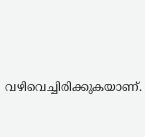വഴിവെച്ചിരിക്കുകയാണ്.